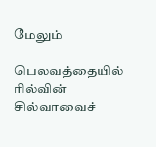மேலும்

பெலவத்தையில் ரில்வின் சில்வாவைச்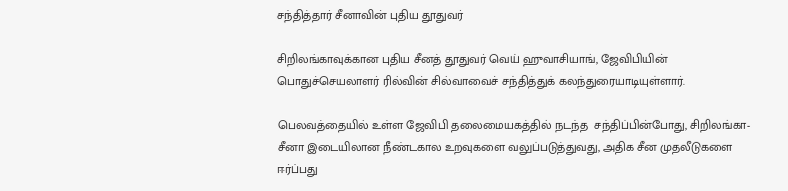சந்தித்தார் சீனாவின் புதிய தூதுவர்

சிறிலங்காவுக்கான புதிய சீனத் தூதுவர் வெய் ஹுவாசியாங், ஜேவிபியின் பொதுச்செயலாளர் ரில்வின் சில்வாவைச் சந்தித்துக் கலந்துரையாடியுள்ளார்.

பெலவத்தையில் உள்ள ஜேவிபி தலைமையகத்தில் நடந்த  சந்திப்பின்போது, சிறிலங்கா-சீனா இடையிலான நீண்டகால உறவுகளை வலுப்படுத்துவது, அதிக சீன முதலீடுகளை ஈர்ப்பது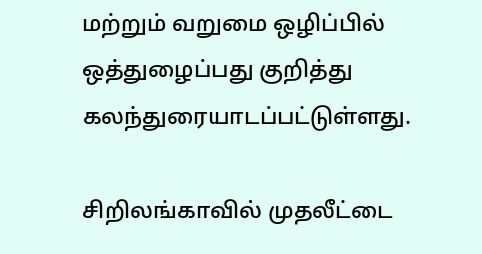மற்றும் வறுமை ஒழிப்பில் ஒத்துழைப்பது குறித்து கலந்துரையாடப்பட்டுள்ளது.

சிறிலங்காவில் முதலீட்டை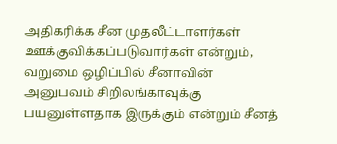அதிகரிக்க சீன முதலீட்டாளர்கள் ஊக்குவிக்கப்படுவார்கள் என்றும், வறுமை ஒழிப்பில் சீனாவின் அனுபவம் சிறிலங்காவுக்கு பயனுள்ளதாக இருக்கும் என்றும் சீனத்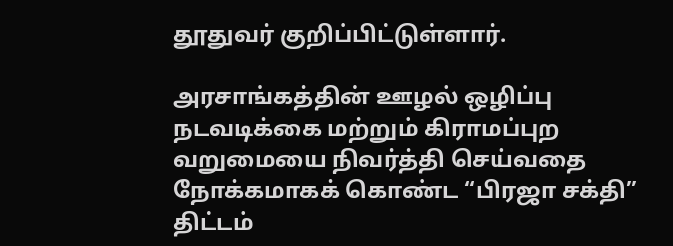தூதுவர் குறிப்பிட்டுள்ளார்.

அரசாங்கத்தின் ஊழல் ஒழிப்பு நடவடிக்கை மற்றும் கிராமப்புற வறுமையை நிவர்த்தி செய்வதை நோக்கமாகக் கொண்ட “பிரஜா சக்தி” திட்டம்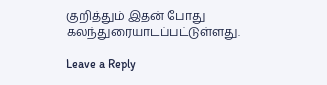குறித்தும் இதன் போது கலந்துரையாடப்பட்டுள்ளது.

Leave a Reply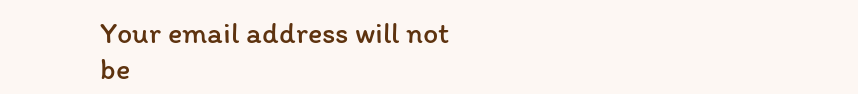Your email address will not be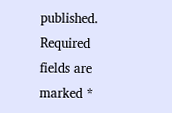published. Required fields are marked *